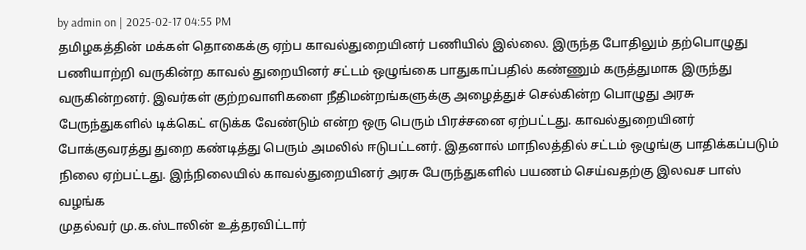by admin on | 2025-02-17 04:55 PM
தமிழகத்தின் மக்கள் தொகைக்கு ஏற்ப காவல்துறையினர் பணியில் இல்லை. இருந்த போதிலும் தற்பொழுது பணியாற்றி வருகின்ற காவல் துறையினர் சட்டம் ஒழுங்கை பாதுகாப்பதில் கண்ணும் கருத்துமாக இருந்து வருகின்றனர். இவர்கள் குற்றவாளிகளை நீதிமன்றங்களுக்கு அழைத்துச் செல்கின்ற பொழுது அரசு பேருந்துகளில் டிக்கெட் எடுக்க வேண்டும் என்ற ஒரு பெரும் பிரச்சனை ஏற்பட்டது. காவல்துறையினர் போக்குவரத்து துறை கண்டித்து பெரும் அமலில் ஈடுபட்டனர். இதனால் மாநிலத்தில் சட்டம் ஒழுங்கு பாதிக்கப்படும் நிலை ஏற்பட்டது. இந்நிலையில் காவல்துறையினர் அரசு பேருந்துகளில் பயணம் செய்வதற்கு இலவச பாஸ் வழங்க
முதல்வர் மு.க.ஸ்டாலின் உத்தரவிட்டார்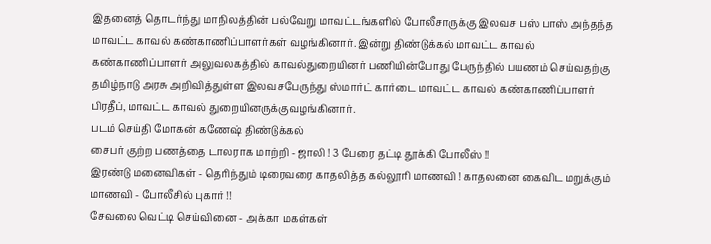இதனைத் தொடர்ந்து மாநிலத்தின் பல்வேறு மாவட்டங்களில் போலீசாருக்கு இலவச பஸ் பாஸ் அந்தந்த மாவட்ட காவல் கண்காணிப்பாளர்கள் வழங்கினார். இன்று திண்டுக்கல் மாவட்ட காவல் கண்காணிப்பாளர் அலுவலகத்தில் காவல்துறையினர் பணியின்போது பேருந்தில் பயணம் செய்வதற்கு தமிழ்நாடு அரசு அறிவித்துள்ள இலவசபேருந்து ஸ்மார்ட் கார்டை மாவட்ட காவல் கண்காணிப்பாளர் பிரதீப், மாவட்ட காவல் துறையினருக்குவழங்கினார்.
படம் செய்தி மோகன் கணேஷ் திண்டுக்கல்
சைபர் குற்ற பணத்தை டாலராக மாற்றி - ஜாலி ! 3 பேரை தட்டி தூக்கி போலீஸ் !!
இரண்டு மனைவிகள் - தெரிந்தும் டிரைவரை காதலித்த கல்லூரி மாணவி ! காதலனை கைவிட மறுக்கும் மாணவி - போலீசில் புகார் !!
சேவலை வெட்டி செய்வினை - அக்கா மகள்கள்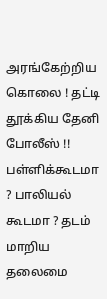அரங்கேற்றிய கொலை ! தட்டி தூக்கிய தேனி போலீஸ் !!
பள்ளிக்கூடமா ? பாலியல் கூடமா ? தடம் மாறிய தலைமை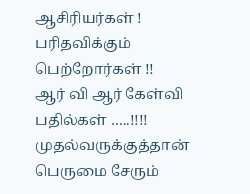ஆசிரியர்கள் ! பரிதவிக்கும் பெற்றோர்கள் !!
ஆர் வி ஆர் கேள்வி பதில்கள் …..!!!! முதல்வருக்குத்தான் பெருமை சேரும்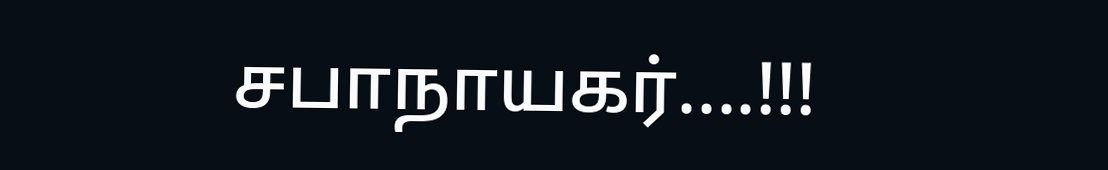சபாநாயகர்....!!!